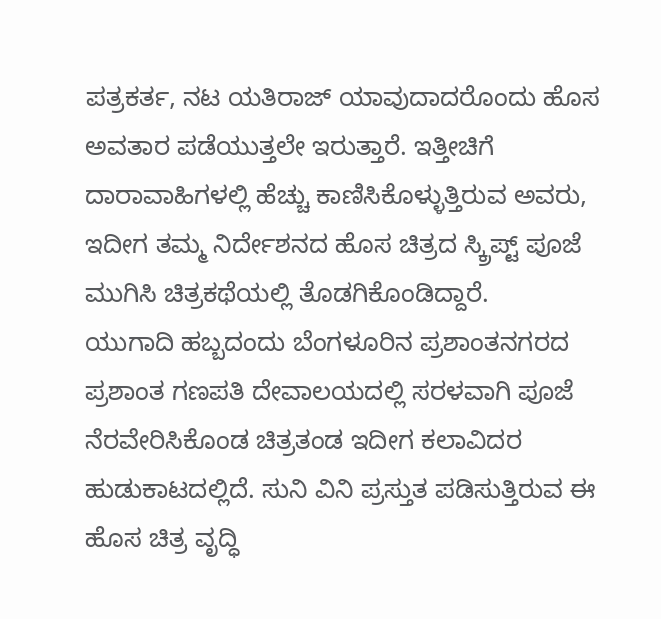ಪತ್ರಕರ್ತ, ನಟ ಯತಿರಾಜ್ ಯಾವುದಾದರೊಂದು ಹೊಸ ಅವತಾರ ಪಡೆಯುತ್ತಲೇ ಇರುತ್ತಾರೆ. ಇತ್ತೀಚಿಗೆ ದಾರಾವಾಹಿಗಳಲ್ಲಿ ಹೆಚ್ಚು ಕಾಣಿಸಿಕೊಳ್ಳುತ್ತಿರುವ ಅವರು, ಇದೀಗ ತಮ್ಮ ನಿರ್ದೇಶನದ ಹೊಸ ಚಿತ್ರದ ಸ್ಕ್ರಿಪ್ಟ್ ಪೂಜೆ ಮುಗಿಸಿ ಚಿತ್ರಕಥೆಯಲ್ಲಿ ತೊಡಗಿಕೊಂಡಿದ್ದಾರೆ.
ಯುಗಾದಿ ಹಬ್ಬದಂದು ಬೆಂಗಳೂರಿನ ಪ್ರಶಾಂತನಗರದ ಪ್ರಶಾಂತ ಗಣಪತಿ ದೇವಾಲಯದಲ್ಲಿ ಸರಳವಾಗಿ ಪೂಜೆ ನೆರವೇರಿಸಿಕೊಂಡ ಚಿತ್ರತಂಡ ಇದೀಗ ಕಲಾವಿದರ ಹುಡುಕಾಟದಲ್ಲಿದೆ. ಸುನಿ ವಿನಿ ಪ್ರಸ್ತುತ ಪಡಿಸುತ್ತಿರುವ ಈ ಹೊಸ ಚಿತ್ರ ವೃದ್ಧಿ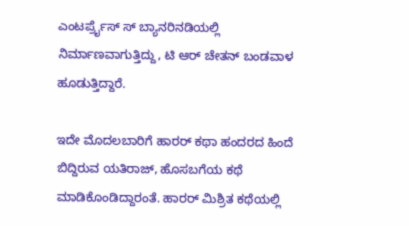ಎಂಟರ್ಪ್ರೈಸ್ ಸ್ ಬ್ಯಾನರಿನಡಿಯಲ್ಲಿ ನಿರ್ಮಾಣವಾಗುತ್ತಿದ್ದು, ಟಿ ಆರ್ ಚೇತನ್ ಬಂಡವಾಳ ಹೂಡುತ್ತಿದ್ದಾರೆ.

ಇದೇ ಮೊದಲಬಾರಿಗೆ ಹಾರರ್ ಕಥಾ ಹಂದರದ ಹಿಂದೆ ಬಿದ್ದಿರುವ ಯತಿರಾಜ್, ಹೊಸಬಗೆಯ ಕಥೆ ಮಾಡಿಕೊಂಡಿದ್ದಾರಂತೆ. ಹಾರರ್ ಮಿಶ್ರಿತ ಕಥೆಯಲ್ಲಿ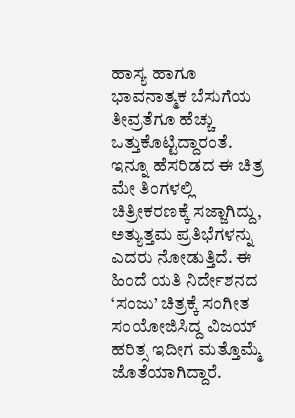ಹಾಸ್ಯ ಹಾಗೂ ಭಾವನಾತ್ಮಕ ಬೆಸುಗೆಯ ತೀವ್ರತೆಗೂ ಹೆಚ್ಚು ಒತ್ತುಕೊಟ್ಟಿದ್ದಾರಂತೆ.
ಇನ್ನೂ ಹೆಸರಿಡದ ಈ ಚಿತ್ರ ಮೇ ತಿಂಗಳಲ್ಲಿ ಚಿತ್ರೀಕರಣಕ್ಕೆ ಸಜ್ಜಾಗಿದ್ದು, ಅತ್ಯುತ್ತಮ ಪ್ರತಿಭೆಗಳನ್ನು ಎದರು ನೋಡುತ್ತಿದೆ. ಈ ಹಿಂದೆ ಯತಿ ನಿರ್ದೇಶನದ ‘ಸಂಜು’ ಚಿತ್ರಕ್ಕೆ ಸಂಗೀತ ಸಂಯೋಜಿಸಿದ್ದ ವಿಜಯ್ ಹರಿತ್ಸ ಇದೀಗ ಮತ್ತೊಮ್ಮೆ ಜೊತೆಯಾಗಿದ್ದಾರೆ.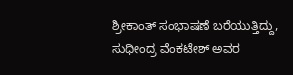ಶ್ರೀಕಾಂತ್ ಸಂಭಾಷಣೆ ಬರೆಯುತ್ತಿದ್ದು, ಸುಧೀಂದ್ರ ವೆಂಕಟೇಶ್ ಅವರ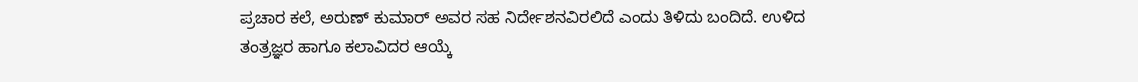ಪ್ರಚಾರ ಕಲೆ, ಅರುಣ್ ಕುಮಾರ್ ಅವರ ಸಹ ನಿರ್ದೇಶನವಿರಲಿದೆ ಎಂದು ತಿಳಿದು ಬಂದಿದೆ. ಉಳಿದ ತಂತ್ರಜ್ಞರ ಹಾಗೂ ಕಲಾವಿದರ ಆಯ್ಕೆ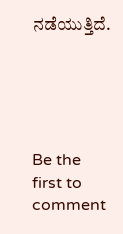ನಡೆಯುತ್ತಿದೆ.





Be the first to comment